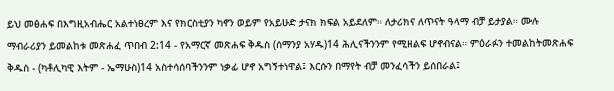ይህ መፅሐፍ በእግዚአብሔር አልተነፀረም እና የክርስቲያን ካኖን ወይም የአይሁድ ታናክ ክፍል አይደለም። ለታሪክና ለጥናት ዓላማ ብቻ ይታያል። ሙሉ ማብራሪያን ይመልከቱ መጽሐፈ ጥበብ 2:14 - የአማርኛ መጽሐፍ ቅዱስ (ሰማንያ አሃዱ)14 ሕሊናችንንም የሚዘልፍ ሆኖብናል። ምዕራፉን ተመልከትመጽሐፍ ቅዱስ - (ካቶሊካዊ እትም - ኤማሁስ)14 አስተሳሰባችንንም ነቃፊ ሆኖ አግኝተነዋል፤ እርሱን በማየት ብቻ መንፈሳችን ይሰበራል፤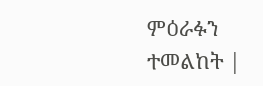ምዕራፉን ተመልከት |